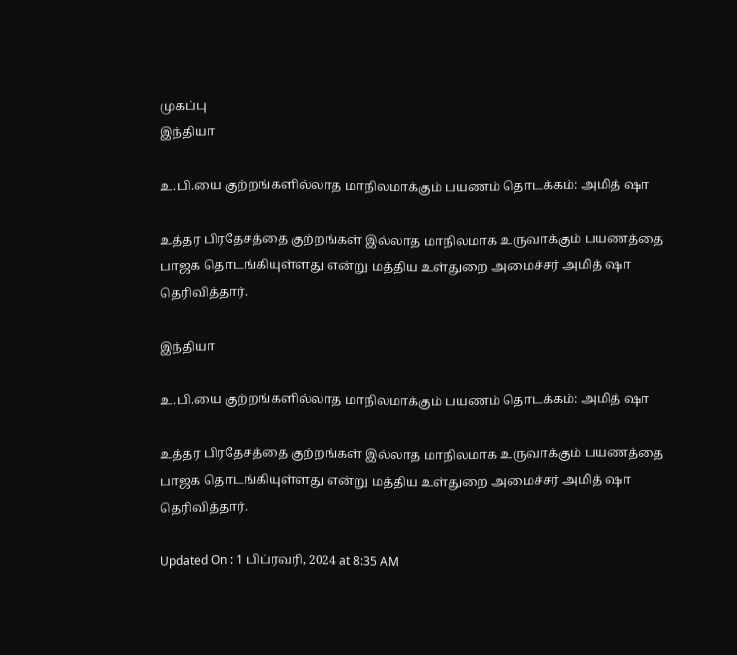முகப்பு
இந்தியா

உ.பி.யை குற்றங்களில்லாத மாநிலமாக்கும் பயணம் தொடக்கம்: அமித் ஷா

உத்தர பிரதேசத்தை குற்றங்கள் இல்லாத மாநிலமாக உருவாக்கும் பயணத்தை பாஜக தொடங்கியுள்ளது என்று மத்திய உள்துறை அமைச்சர் அமித் ஷா தெரிவித்தார்.

இந்தியா

உ.பி.யை குற்றங்களில்லாத மாநிலமாக்கும் பயணம் தொடக்கம்: அமித் ஷா

உத்தர பிரதேசத்தை குற்றங்கள் இல்லாத மாநிலமாக உருவாக்கும் பயணத்தை பாஜக தொடங்கியுள்ளது என்று மத்திய உள்துறை அமைச்சர் அமித் ஷா தெரிவித்தார்.

Updated On : 1 பிப்ரவரி, 2024 at 8:35 AM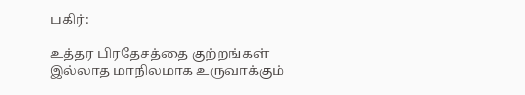பகிர்:

உத்தர பிரதேசத்தை குற்றங்கள் இல்லாத மாநிலமாக உருவாக்கும்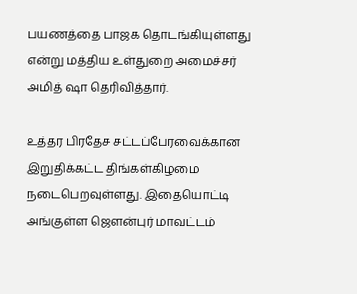பயணத்தை பாஜக தொடங்கியுள்ளது என்று மத்திய உள்துறை அமைச்சர் அமித் ஷா தெரிவித்தார்.

உத்தர பிரதேச சட்டப்பேரவைக்கான இறுதிக்கட்ட திங்கள்கிழமை நடைபெறவுள்ளது. இதையொட்டி அங்குள்ள ஜெளன்புர் மாவட்டம்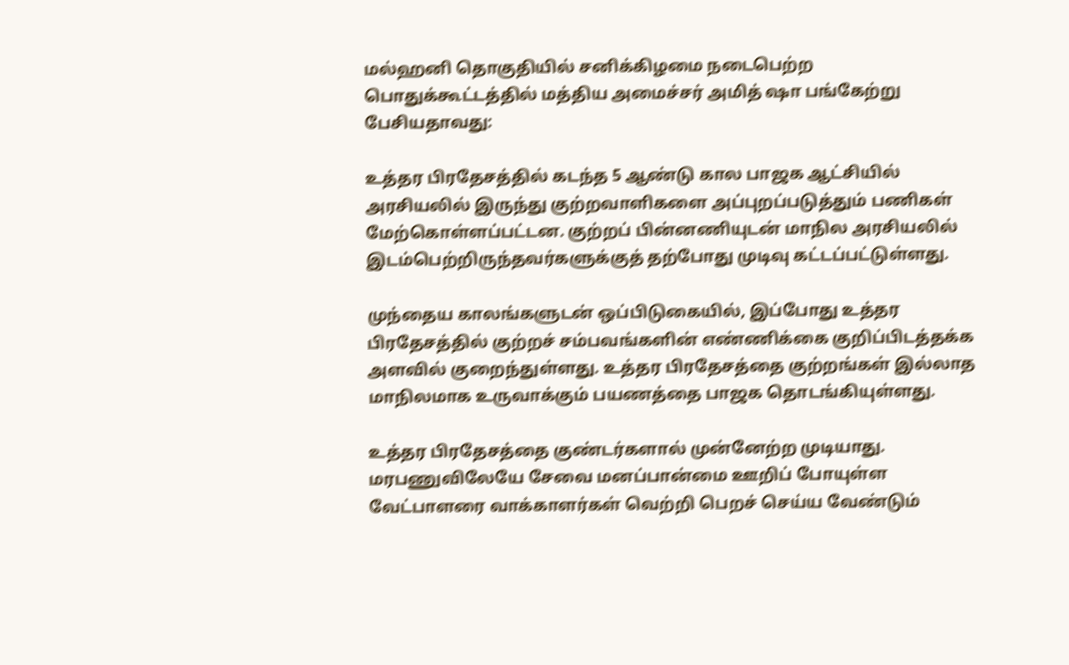மல்ஹனி தொகுதியில் சனிக்கிழமை நடைபெற்ற பொதுக்கூட்டத்தில் மத்திய அமைச்சர் அமித் ஷா பங்கேற்று பேசியதாவது:

உத்தர பிரதேசத்தில் கடந்த 5 ஆண்டு கால பாஜக ஆட்சியில் அரசியலில் இருந்து குற்றவாளிகளை அப்புறப்படுத்தும் பணிகள் மேற்கொள்ளப்பட்டன. குற்றப் பின்னணியுடன் மாநில அரசியலில் இடம்பெற்றிருந்தவர்களுக்குத் தற்போது முடிவு கட்டப்பட்டுள்ளது.

முந்தைய காலங்களுடன் ஒப்பிடுகையில், இப்போது உத்தர பிரதேசத்தில் குற்றச் சம்பவங்களின் எண்ணிக்கை குறிப்பிடத்தக்க அளவில் குறைந்துள்ளது. உத்தர பிரதேசத்தை குற்றங்கள் இல்லாத மாநிலமாக உருவாக்கும் பயணத்தை பாஜக தொடங்கியுள்ளது.

உத்தர பிரதேசத்தை குண்டர்களால் முன்னேற்ற முடியாது. மரபணுவிலேயே சேவை மனப்பான்மை ஊறிப் போயுள்ள வேட்பாளரை வாக்காளர்கள் வெற்றி பெறச் செய்ய வேண்டும்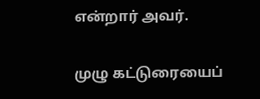என்றார் அவர்.

முழு கட்டுரையைப்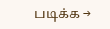படிக்க →